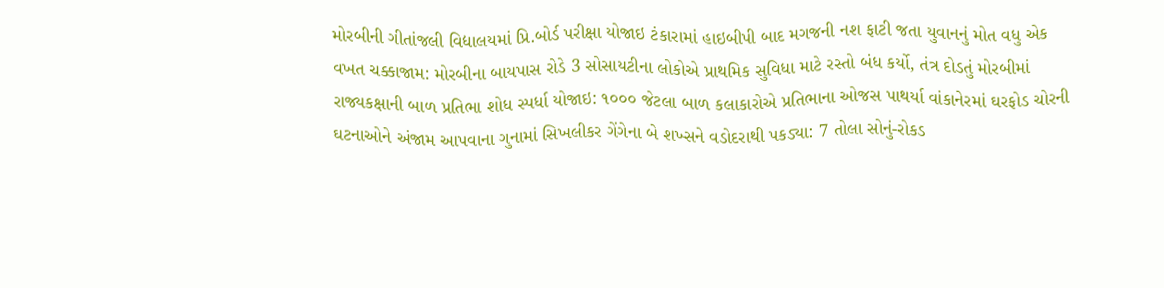મોરબીની ગીતાંજલી વિદ્યાલયમાં પ્રિ.બોર્ડ પરીક્ષા યોજાઇ ટંકારામાં હાઇબીપી બાદ મગજની નશ ફાટી જતા યુવાનનું મોત વધુ એક વખત ચક્કાજામ: મોરબીના બાયપાસ રોડે 3 સોસાયટીના લોકોએ પ્રાથમિક સુવિધા માટે રસ્તો બંધ કર્યો, તંત્ર દોડતું મોરબીમાં રાજ્યકક્ષાની બાળ પ્રતિભા શોધ સ્પર્ધા યોજાઇ: ૧૦૦૦ જેટલા બાળ કલાકારોએ પ્રતિભાના ઓજસ પાથર્યા વાંકાનેરમાં ઘરફોડ ચોરની ઘટનાઓને અંજામ આપવાના ગુનામાં સિખલીકર ગેંગેના બે શખ્સને વડોદરાથી પકડ્યા: 7 તોલા સોનું-રોકડ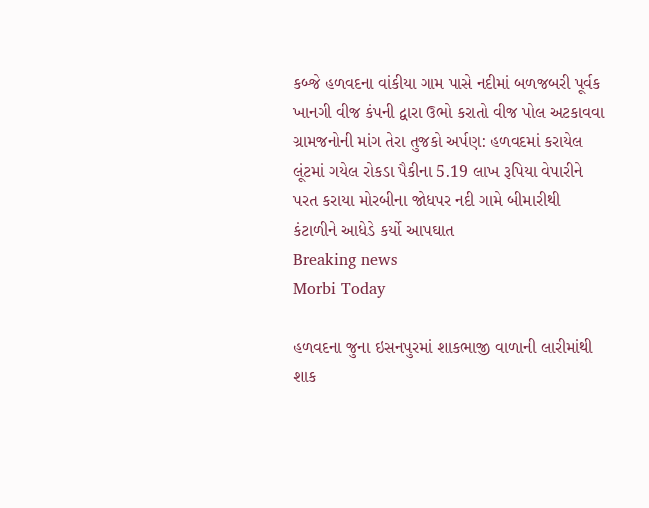કબ્જે હળવદના વાંકીયા ગામ પાસે નદીમાં બળજબરી પૂર્વક ખાનગી વીજ કંપની દ્વારા ઉભો કરાતો વીજ પોલ અટકાવવા ગ્રામજનોની માંગ તેરા તુજકો અર્પણ: હળવદમાં કરાયેલ લૂંટમાં ગયેલ રોકડા પૈકીના 5.19 લાખ રૂપિયા વેપારીને પરત કરાયા મોરબીના જોધપર નદી ગામે બીમારીથી કંટાળીને આધેડે કર્યો આપઘાત
Breaking news
Morbi Today

હળવદના જુના ઇસનપુરમાં શાકભાજી વાળાની લારીમાંથી શાક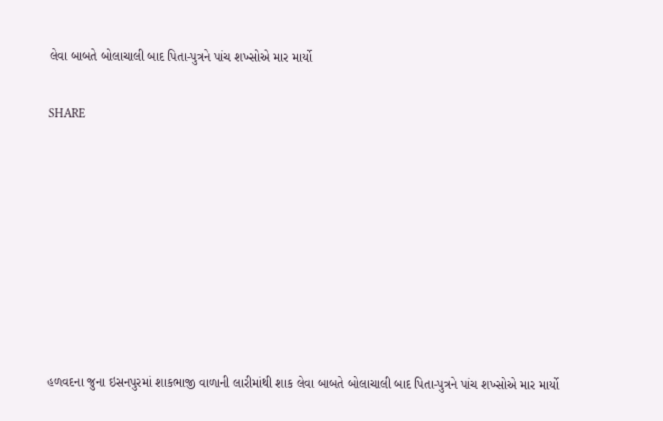લેવા બાબતે બોલાચાલી બાદ પિતા-પુત્રને પાંચ શખ્સોએ માર માર્યો


SHARE













હળવદના જુના ઇસનપુરમાં શાકભાજી વાળાની લારીમાંથી શાક લેવા બાબતે બોલાચાલી બાદ પિતા-પુત્રને પાંચ શખ્સોએ માર માર્યો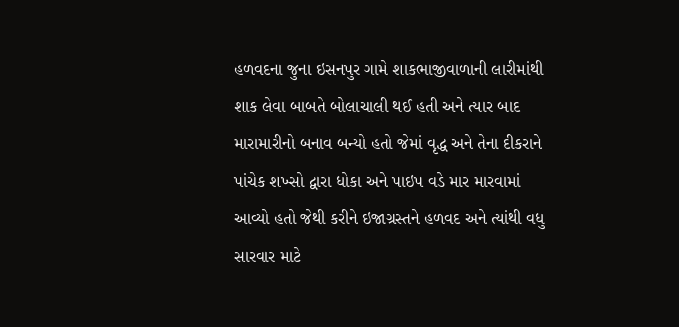હળવદના જુના ઇસનપુર ગામે શાકભાજીવાળાની લારીમાંથી શાક લેવા બાબતે બોલાચાલી થઈ હતી અને ત્યાર બાદ મારામારીનો બનાવ બન્યો હતો જેમાં વૃદ્ધ અને તેના દીકરાને પાંચેક શખ્સો દ્વારા ધોકા અને પાઇપ વડે માર મારવામાં આવ્યો હતો જેથી કરીને ઇજાગ્રસ્તને હળવદ અને ત્યાંથી વધુ સારવાર માટે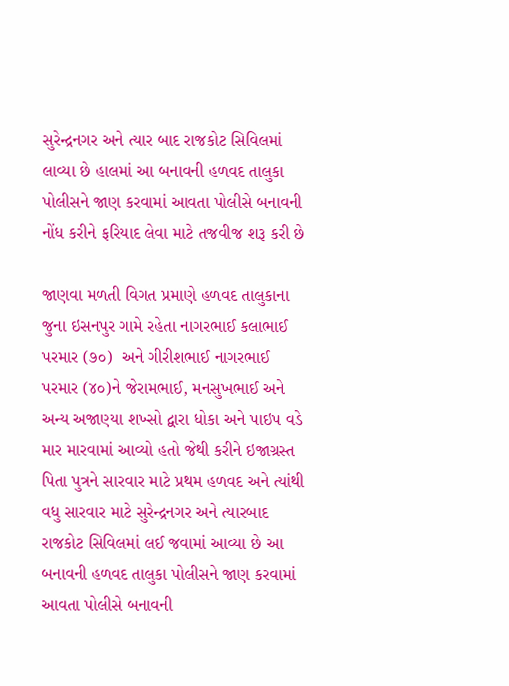સુરેન્દ્રનગર અને ત્યાર બાદ રાજકોટ સિવિલમાં લાવ્યા છે હાલમાં આ બનાવની હળવદ તાલુકા પોલીસને જાણ કરવામાં આવતા પોલીસે બનાવની નોંધ કરીને ફરિયાદ લેવા માટે તજવીજ શરૂ કરી છે

જાણવા મળતી વિગત પ્રમાણે હળવદ તાલુકાના જુના ઇસનપુર ગામે રહેતા નાગરભાઈ કલાભાઈ પરમાર (૭૦)  અને ગીરીશભાઈ નાગરભાઈ પરમાર (૪૦)ને જેરામભાઈ, મનસુખભાઈ અને અન્ય અજાણ્યા શખ્સો દ્વારા ધોકા અને પાઇપ વડે માર મારવામાં આવ્યો હતો જેથી કરીને ઇજાગ્રસ્ત પિતા પુત્રને સારવાર માટે પ્રથમ હળવદ અને ત્યાંથી વધુ સારવાર માટે સુરેન્દ્રનગર અને ત્યારબાદ રાજકોટ સિવિલમાં લઈ જવામાં આવ્યા છે આ બનાવની હળવદ તાલુકા પોલીસને જાણ કરવામાં આવતા પોલીસે બનાવની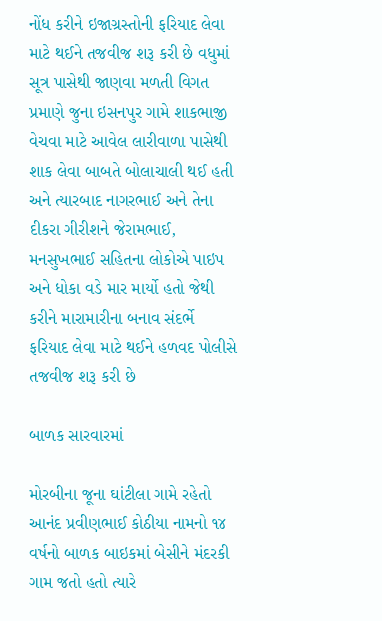નોંધ કરીને ઇજાગ્રસ્તોની ફરિયાદ લેવા માટે થઈને તજવીજ શરૂ કરી છે વધુમાં સૂત્ર પાસેથી જાણવા મળતી વિગત પ્રમાણે જુના ઇસનપુર ગામે શાકભાજી વેચવા માટે આવેલ લારીવાળા પાસેથી શાક લેવા બાબતે બોલાચાલી થઈ હતી અને ત્યારબાદ નાગરભાઈ અને તેના દીકરા ગીરીશને જેરામભાઈ, મનસુખભાઈ સહિતના લોકોએ પાઇપ અને ધોકા વડે માર માર્યો હતો જેથી કરીને મારામારીના બનાવ સંદર્ભે ફરિયાદ લેવા માટે થઈને હળવદ પોલીસે તજવીજ શરૂ કરી છે

બાળક સારવારમાં

મોરબીના જૂના ઘાંટીલા ગામે રહેતો આનંદ પ્રવીણભાઈ કોઠીયા નામનો ૧૪ વર્ષનો બાળક બાઇકમાં બેસીને મંદરકી ગામ જતો હતો ત્યારે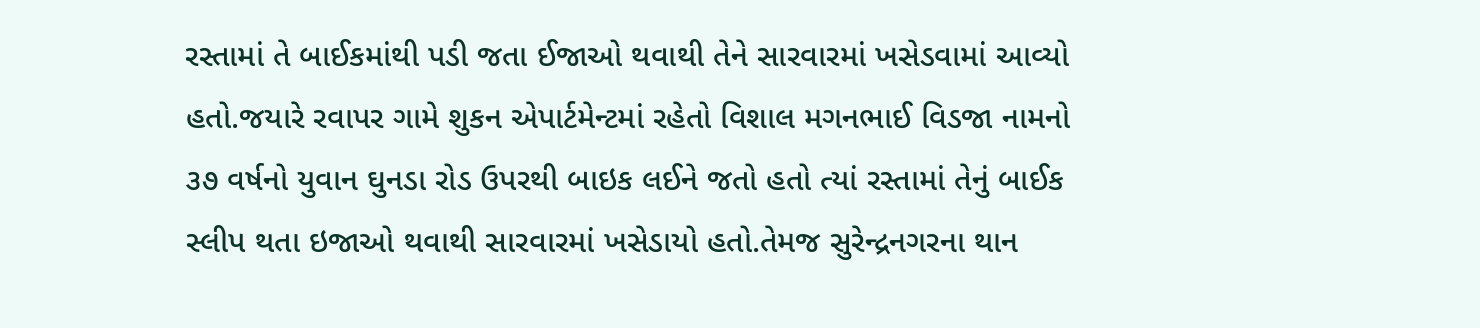રસ્તામાં તે બાઈકમાંથી પડી જતા ઈજાઓ થવાથી તેને સારવારમાં ખસેડવામાં આવ્યો હતો.જયારે રવાપર ગામે શુકન એપાર્ટમેન્ટમાં રહેતો વિશાલ મગનભાઈ વિડજા નામનો ૩૭ વર્ષનો યુવાન ઘુનડા રોડ ઉપરથી બાઇક લઈને જતો હતો ત્યાં રસ્તામાં તેનું બાઈક સ્લીપ થતા ઇજાઓ થવાથી સારવારમાં ખસેડાયો હતો.તેમજ સુરેન્દ્રનગરના થાન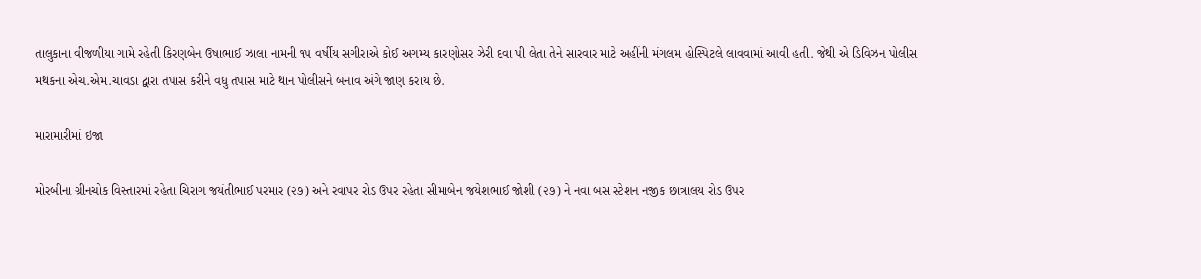તાલુકાના વીજળીયા ગામે રહેતી કિરણબેન ઉષાભાઈ ઝાલા નામની ૧૫ વર્ષીય સગીરાએ કોઈ અગમ્ય કારણોસર ઝેરી દવા પી લેતા તેને સારવાર માટે અહીંની મંગલમ હોસ્પિટલે લાવવામાં આવી હતી. જેથી એ ડિવિઝન પોલીસ મથકના એચ.એમ.ચાવડા દ્વારા તપાસ કરીને વધુ તપાસ માટે થાન પોલીસને બનાવ અંગે જાણ કરાય છે.

મારામારીમાં ઇજા

મોરબીના ગ્રીનચોક વિસ્તારમાં રહેતા ચિરાગ જયંતીભાઈ પરમાર (૨૭) અને રવાપર રોડ ઉપર રહેતા સીમાબેન જયેશભાઈ જોશી (૨૭) ને નવા બસ સ્ટેશન નજીક છાત્રાલય રોડ ઉપર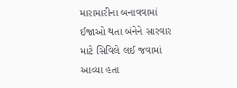મારામારીના બનાવવામાં ઈજાઓ થતા બંનેને સારવાર માટે સિવિલે લઈ જવામાં આવ્યા હતા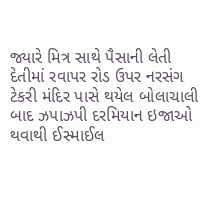જ્યારે મિત્ર સાથે પૈસાની લેતી દેતીમાં રવાપર રોડ ઉપર નરસંગ ટેકરી મંદિર પાસે થયેલ બોલાચાલી બાદ ઝપાઝપી દરમિયાન ઇજાઓ થવાથી ઈસ્માઈલ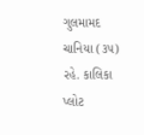ગુલમામદ ચાનિયા (૩૫) રહે. કાલિકા પ્લોટ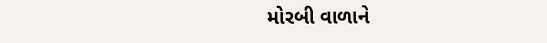મોરબી વાળાને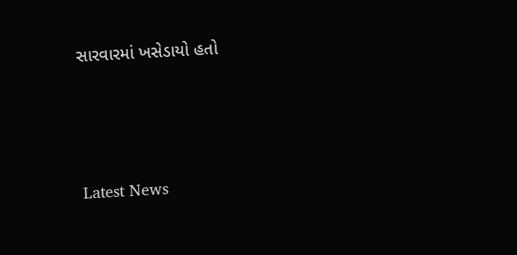સારવારમાં ખસેડાયો હતો






Latest News